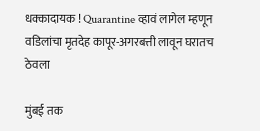धक्कादायक ! Quarantine व्हावं लागेल म्हणून वडिलांचा मृतदेह कापूर-अगरबत्ती लावून घरातच ठेवला

मुंबई तक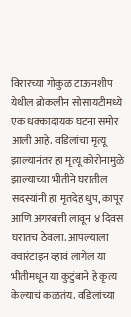विरारच्या गोकुळ टाऊनशीप येथील ब्रोकलीन सोसायटीमध्ये एक धक्कादायक घटना समोर आली आहे. वडिलांचा मृत्यू झाल्यानंतर हा मृत्यू कोरोनामुळे झाल्याच्या भीतीने घरातील सदस्यांनी हा मृतदेह धुप, कापूर आणि अगरबत्ती लावून ४ दिवस घरातच ठेवला. आपल्याला क्वारंटाइन व्हावं लागेल या भीतीमधून या कुटुंबाने हे कृत्य केल्याचं कळतंय. वडिलांच्या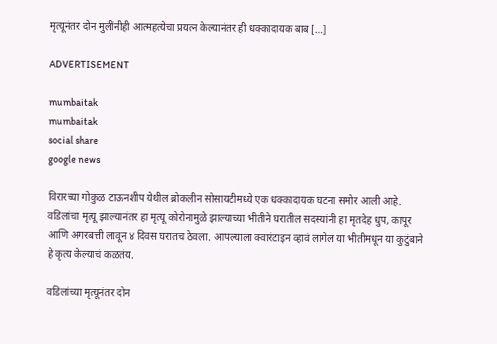मृत्यूनंतर दोन मुलींनीही आत्महत्येचा प्रयत्न केल्यानंतर ही धक्कादायक बाब […]

ADVERTISEMENT

mumbaitak
mumbaitak
social share
google news

विरारच्या गोकुळ टाऊनशीप येथील ब्रोकलीन सोसायटीमध्ये एक धक्कादायक घटना समोर आली आहे. वडिलांचा मृत्यू झाल्यानंतर हा मृत्यू कोरोनामुळे झाल्याच्या भीतीने घरातील सदस्यांनी हा मृतदेह धुप, कापूर आणि अगरबत्ती लावून ४ दिवस घरातच ठेवला. आपल्याला क्वारंटाइन व्हावं लागेल या भीतीमधून या कुटुंबाने हे कृत्य केल्याचं कळतंय.

वडिलांच्या मृत्यूनंतर दोन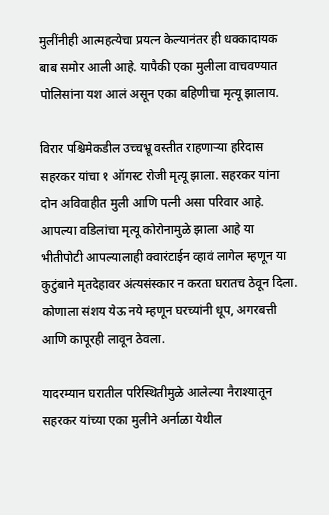मुलींनीही आत्महत्येचा प्रयत्न केल्यानंतर ही धक्कादायक बाब समोर आली आहे. यापैकी एका मुलीला वाचवण्यात पोलिसांना यश आलं असून एका बहिणीचा मृत्यू झालाय.

विरार पश्चिमेकडील उच्चभ्रू वस्तीत राहणाऱ्या हरिदास सहरकर यांचा १ ऑगस्ट रोजी मृत्यू झाला. सहरकर यांना दोन अविवाहीत मुली आणि पत्नी असा परिवार आहे. आपल्या वडिलांचा मृत्यू कोरोनामुळे झाला आहे या भीतीपोटी आपल्यालाही क्वारंटाईन व्हावं लागेल म्हणून या कुटुंबाने मृतदेहावर अंत्यसंस्कार न करता घरातच ठेवून दिला. कोणाला संशय येऊ नये म्हणून घरच्यांनी धूप, अगरबत्ती आणि कापूरही लावून ठेवला.

यादरम्यान घरातील परिस्थितीमुळे आलेल्या नैराश्यातून सहरकर यांच्या एका मुलीने अर्नाळा येथील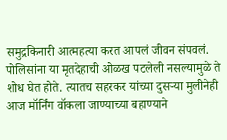समुद्रकिनारी आत्महत्या करत आपलं जीवन संपवलं. पोलिसांना या मृतदेहाची ओळख पटलेली नसल्यामुळे ते शोध घेत होते. त्यातच सहरकर यांच्या दुसऱ्या मुलीनेही आज मॉर्निंग वॉकला जाण्याच्या बहाण्याने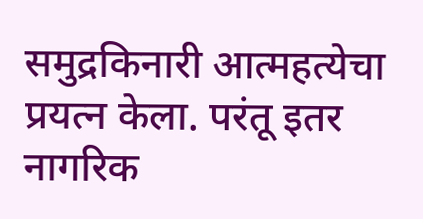समुद्रकिनारी आत्महत्येचा प्रयत्न केला. परंतू इतर नागरिक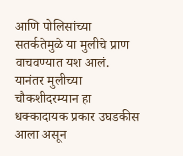आणि पोलिसांच्या सतर्कतेमुळे या मुलीचे प्राण वाचवण्यात यश आलं. यानंतर मुलीच्या चौकशीदरम्यान हा धक्कादायक प्रकार उघडकीस आला असून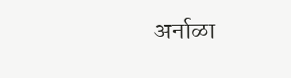अर्नाळा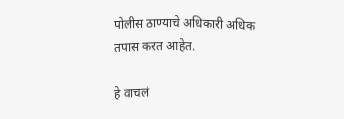पोलीस ठाण्याचे अधिकारी अधिक तपास करत आहेत.

हे वाचलं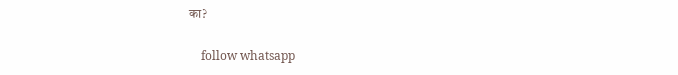का?

    follow whatsapp